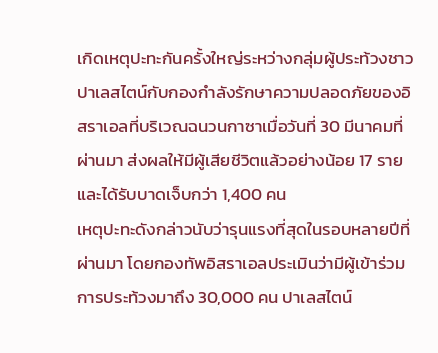เกิดเหตุปะทะกันครั้งใหญ่ระหว่างกลุ่มผู้ประท้วงชาวปาเลสไตน์กับกองกำลังรักษาความปลอดภัยของอิสราเอลที่บริเวณฉนวนกาซาเมื่อวันที่ 30 มีนาคมที่ผ่านมา ส่งผลให้มีผู้เสียชีวิตแล้วอย่างน้อย 17 ราย และได้รับบาดเจ็บกว่า 1,400 คน
เหตุปะทะดังกล่าวนับว่ารุนแรงที่สุดในรอบหลายปีที่ผ่านมา โดยกองทัพอิสราเอลประเมินว่ามีผู้เข้าร่วมการประท้วงมาถึง 30,000 คน ปาเลสไตน์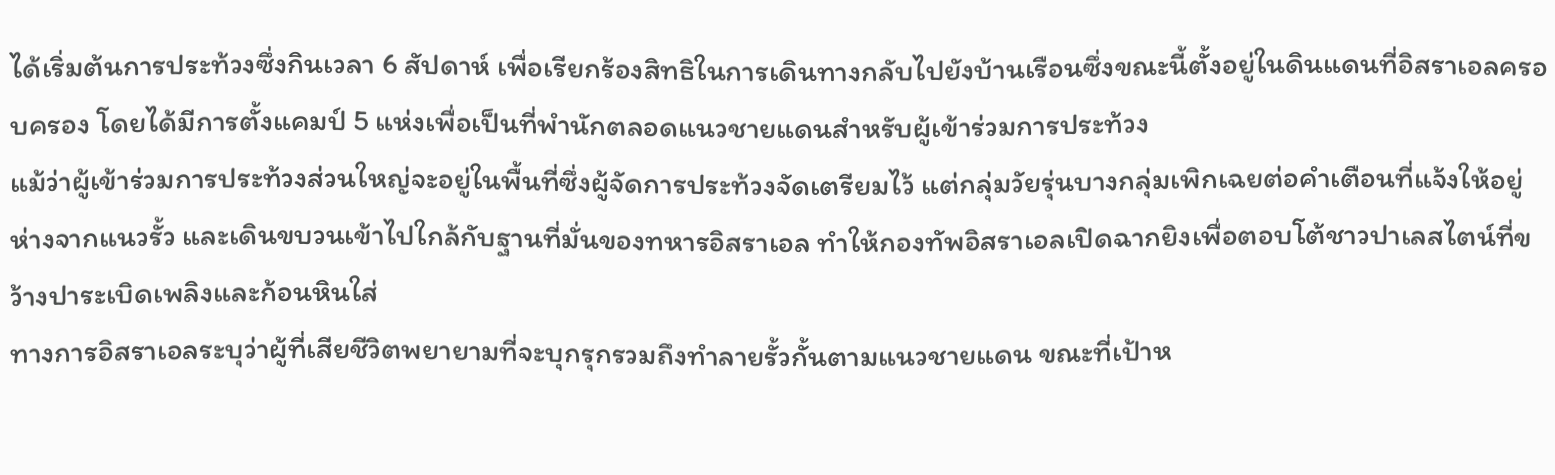ได้เริ่มต้นการประท้วงซึ่งกินเวลา 6 สัปดาห์ เพื่อเรียกร้องสิทธิในการเดินทางกลับไปยังบ้านเรือนซึ่งขณะนี้ตั้งอยู่ในดินแดนที่อิสราเอลครอบครอง โดยได้มีการตั้งแคมป์ 5 แห่งเพื่อเป็นที่พำนักตลอดแนวชายแดนสำหรับผู้เข้าร่วมการประท้วง
แม้ว่าผู้เข้าร่วมการประท้วงส่วนใหญ่จะอยู่ในพื้นที่ซึ่งผู้จัดการประท้วงจัดเตรียมไว้ แต่กลุ่มวัยรุ่นบางกลุ่มเพิกเฉยต่อคำเตือนที่แจ้งให้อยู่ห่างจากแนวรั้ว และเดินขบวนเข้าไปใกล้กับฐานที่มั่นของทหารอิสราเอล ทำให้กองทัพอิสราเอลเปิดฉากยิงเพื่อตอบโต้ชาวปาเลสไตน์ที่ขว้างปาระเบิดเพลิงและก้อนหินใส่
ทางการอิสราเอลระบุว่าผู้ที่เสียชีวิตพยายามที่จะบุกรุกรวมถึงทำลายรั้วกั้นตามแนวชายแดน ขณะที่เป้าห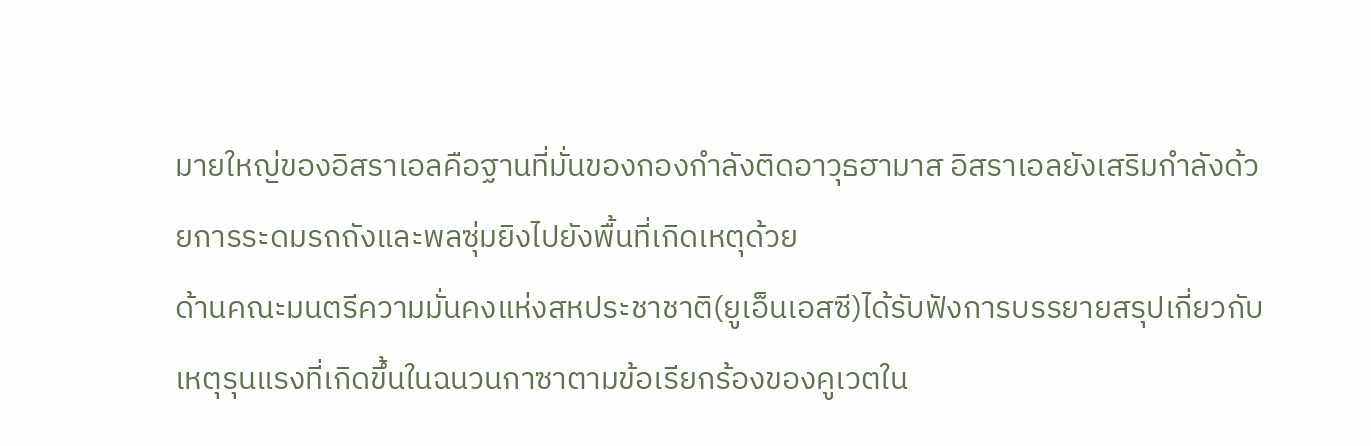มายใหญ่ของอิสราเอลคือฐานที่มั่นของกองกำลังติดอาวุธฮามาส อิสราเอลยังเสริมกำลังด้วยการระดมรถถังและพลซุ่มยิงไปยังพื้นที่เกิดเหตุด้วย
ด้านคณะมนตรีความมั่นคงแห่งสหประชาชาติ(ยูเอ็นเอสซี)ได้รับฟังการบรรยายสรุปเกี่ยวกับเหตุรุนแรงที่เกิดขึ้นในฉนวนกาซาตามข้อเรียกร้องของคูเวตใน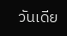วันเดีย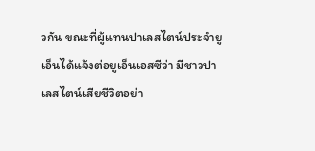วกัน ขณะที่ผู้แทนปาเลสไตน์ประจำยูเอ็นได้แจ้งต่อยูเอ็นเอสซีว่า มีชาวปาเลสไตน์เสียชีวิตอย่า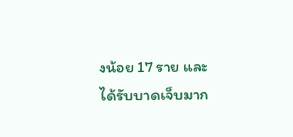งน้อย 17 ราย และได้รับบาดเจ็บมาก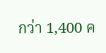กว่า 1,400 ค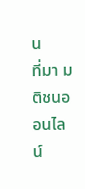น
ที่มา มติชนออนไลน์